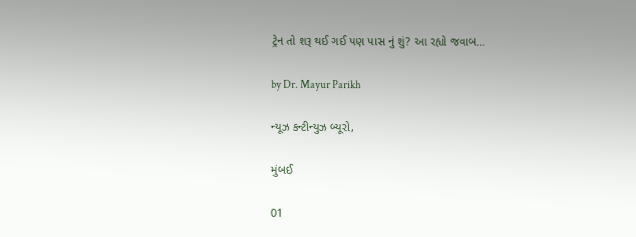ટ્રેન તો શરૂ થઈ ગઈ પણ પાસ નું શું? આ રહ્યો જવાબ…

by Dr. Mayur Parikh

ન્યૂઝ કન્ટીન્યુઝ બ્યૂરો,

મુંબઈ

01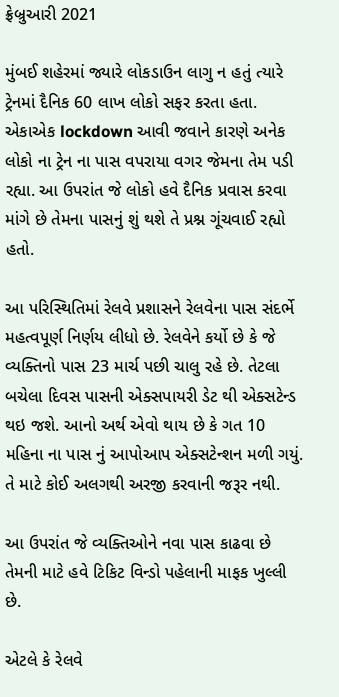ફ્રેબ્રુઆરી 2021

મુંબઈ શહેરમાં જ્યારે લોકડાઉન લાગુ ન હતું ત્યારે ટ્રેનમાં દૈનિક 60 લાખ લોકો સફર કરતા હતા. એકાએક lockdown આવી જવાને કારણે અનેક લોકો ના ટ્રેન ના પાસ વપરાયા વગર જેમના તેમ પડી રહ્યા. આ ઉપરાંત જે લોકો હવે દૈનિક પ્રવાસ કરવા માંગે છે તેમના પાસનું શું થશે તે પ્રશ્ન ગૂંચવાઈ રહ્યો હતો.

આ પરિસ્થિતિમાં રેલવે પ્રશાસને રેલવેના પાસ સંદર્ભે મહત્વપૂર્ણ નિર્ણય લીધો છે. રેલવેને કર્યો છે કે જે વ્યક્તિનો પાસ 23 માર્ચ પછી ચાલુ રહે છે. તેટલા બચેલા દિવસ પાસની એક્સપાયરી ડેટ થી એક્સટેન્ડ થઇ જશે. આનો અર્થ એવો થાય છે કે ગત 10 મહિના ના પાસ નું આપોઆપ એક્સટેન્શન મળી ગયું. તે માટે કોઈ અલગથી અરજી કરવાની જરૂર નથી.

આ ઉપરાંત જે વ્યક્તિઓને નવા પાસ કાઢવા છે તેમની માટે હવે ટિકિટ વિન્ડો પહેલાની માફક ખુલ્લી છે.

એટલે કે રેલવે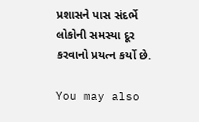પ્રશાસને પાસ સંદર્ભે લોકોની સમસ્યા દૂર કરવાનો પ્રયત્ન કર્યો છે.

You may also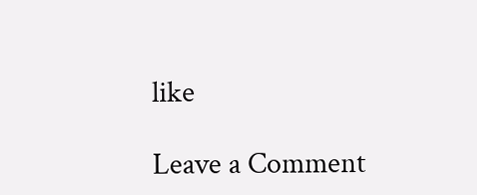like

Leave a Comment